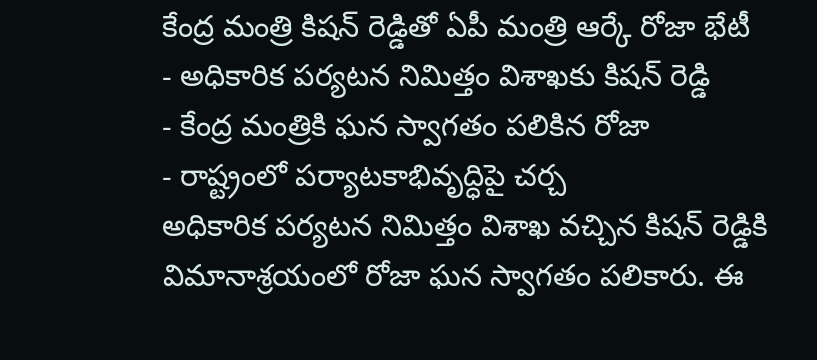కేంద్ర మంత్రి కిషన్ రెడ్డితో ఏపీ మంత్రి ఆర్కే రోజా భేటీ
- అధికారిక పర్యటన నిమిత్తం విశాఖకు కిషన్ రెడ్డి
- కేంద్ర మంత్రికి ఘన స్వాగతం పలికిన రోజా
- రాష్ట్రంలో పర్యాటకాభివృద్ధిపై చర్చ
అధికారిక పర్యటన నిమిత్తం విశాఖ వచ్చిన కిషన్ రెడ్డికి విమానాశ్రయంలో రోజా ఘన స్వాగతం పలికారు. ఈ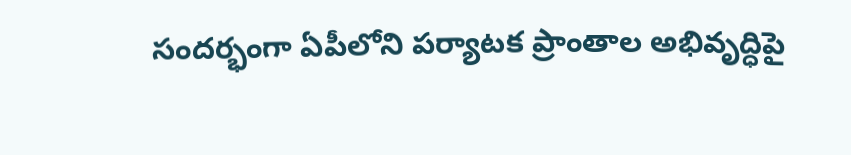సందర్భంగా ఏపీలోని పర్యాటక ప్రాంతాల అభివృద్ధిపై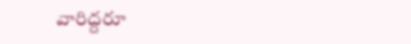వారిద్దరూ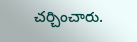చర్చించారు.